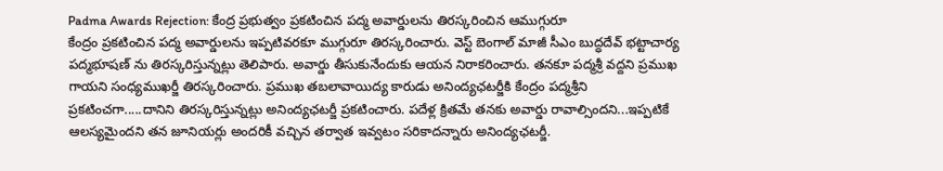Padma Awards Rejection: కేంద్ర ప్రభుత్వం ప్రకటించిన పద్మ అవార్డులను తిరస్కరించిన ఆముగ్గురూ
కేంద్రం ప్రకటించిన పద్మ అవార్డులను ఇప్పటివరకూ ముగ్గురూ తిరస్కరించారు. వెస్ట్ బెంగాల్ మాజీ సీఎం బుద్ధదేవ్ భట్టాచార్య పద్మభూషణ్ ను తిరస్కరిస్తున్నట్లు తెలిపారు. అవార్డు తీసుకునేందుకు ఆయన నిరాకరించారు. తనకూ పద్మశ్రీ వద్దని ప్రముఖ గాయని సంధ్యముఖర్జీ తిరస్కరించారు. ప్రముఖ తబలావాయిద్య కారుడు అనింద్యఛటర్జీకి కేంద్రం పద్మశ్రీని ప్రకటించగా.....దానిని తిరస్కరిస్తున్నట్లు అనింద్యఛటర్జీ ప్రకటించారు. పదేళ్ల క్రితమే తనకు అవార్డు రావాల్సిందని...ఇప్పటికే ఆలస్యమైందని తన జూనియర్లు అందరికీ వచ్చిన తర్వాత ఇవ్వటం సరికాదన్నారు అనింద్యఛటర్జీ.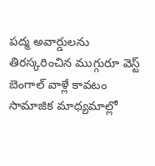పద్మ అవార్డులను తిరస్కరించిన ముగ్గురూ వెస్ట్ బెంగాల్ వాళ్లే కావటం సామాజిక మాధ్యమాల్లో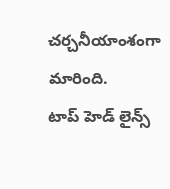చర్చనీయాంశంగా మారింది.
టాప్ హెడ్ లైన్స్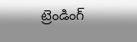ట్రెండింగ్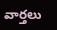వార్తలు